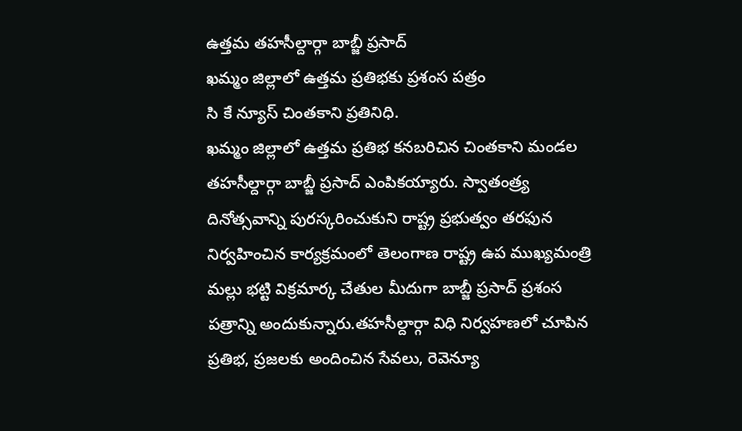ఉత్తమ తహసీల్దార్గా బాబ్జీ ప్రసాద్
ఖమ్మం జిల్లాలో ఉత్తమ ప్రతిభకు ప్రశంస పత్రం
సి కే న్యూస్ చింతకాని ప్రతినిధి.
ఖమ్మం జిల్లాలో ఉత్తమ ప్రతిభ కనబరిచిన చింతకాని మండల తహసీల్దార్గా బాబ్జీ ప్రసాద్ ఎంపికయ్యారు. స్వాతంత్ర్య దినోత్సవాన్ని పురస్కరించుకుని రాష్ట్ర ప్రభుత్వం తరఫున నిర్వహించిన కార్యక్రమంలో తెలంగాణ రాష్ట్ర ఉప ముఖ్యమంత్రి మల్లు భట్టి విక్రమార్క చేతుల మీదుగా బాబ్జీ ప్రసాద్ ప్రశంస పత్రాన్ని అందుకున్నారు.తహసీల్దార్గా విధి నిర్వహణలో చూపిన ప్రతిభ, ప్రజలకు అందించిన సేవలు, రెవెన్యూ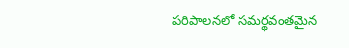పరిపాలనలో సమర్థవంతమైన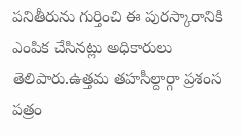పనితీరును గుర్తించి ఈ పురస్కారానికి ఎంపిక చేసినట్లు అధికారులు తెలిపారు.ఉత్తమ తహసీల్దార్గా ప్రశంస పత్రం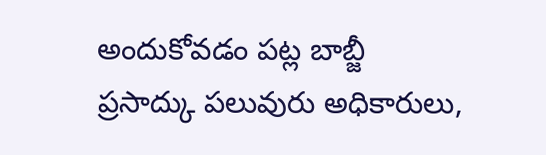అందుకోవడం పట్ల బాబ్జీ ప్రసాద్కు పలువురు అధికారులు,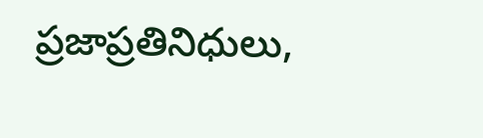ప్రజాప్రతినిధులు,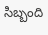సిబ్బంది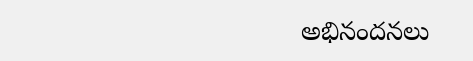అభినందనలు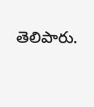తెలిపారు.